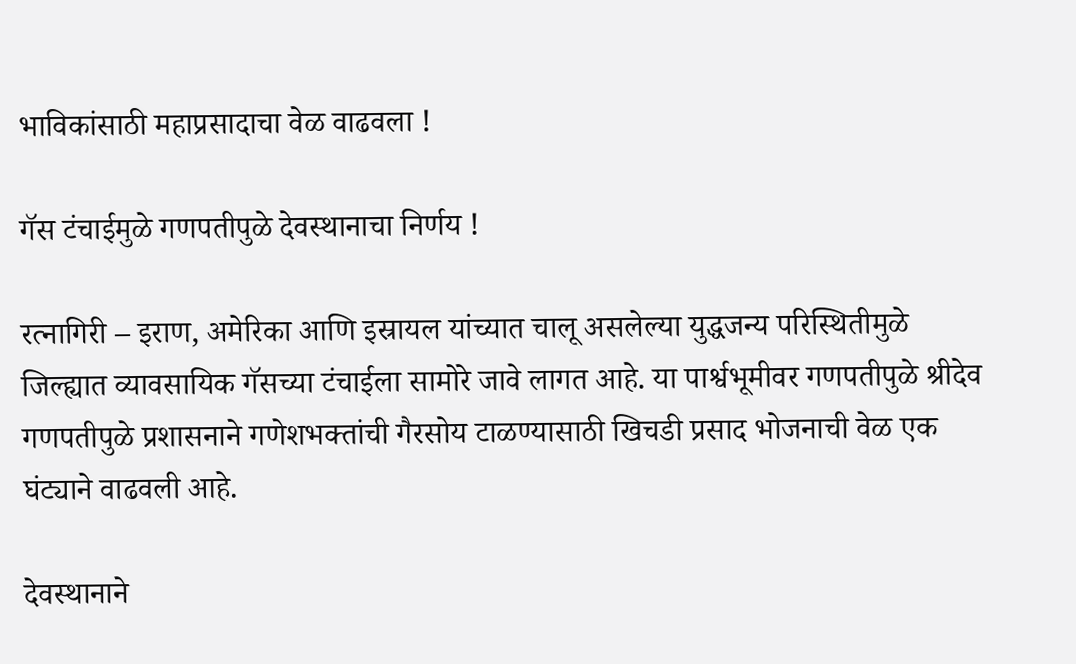भाविकांसाठी महाप्रसादाचा वेळ वाढवला !

गॅस टंचाईमुळे गणपतीपुळे देवस्थानाचा निर्णय !

रत्नागिरी – इराण, अमेरिका आणि इस्रायल यांच्यात चालू असलेल्या युद्धजन्य परिस्थितीमुळे जिल्ह्यात व्यावसायिक गॅसच्या टंचाईला सामोरे जावे लागत आहे. या पार्श्वभूमीवर गणपतीपुळे श्रीदेव गणपतीपुळे प्रशासनाने गणेशभक्तांची गैरसोय टाळण्यासाठी खिचडी प्रसाद भोजनाची वेळ एक घंट्याने वाढवली आहे.

देवस्थानाने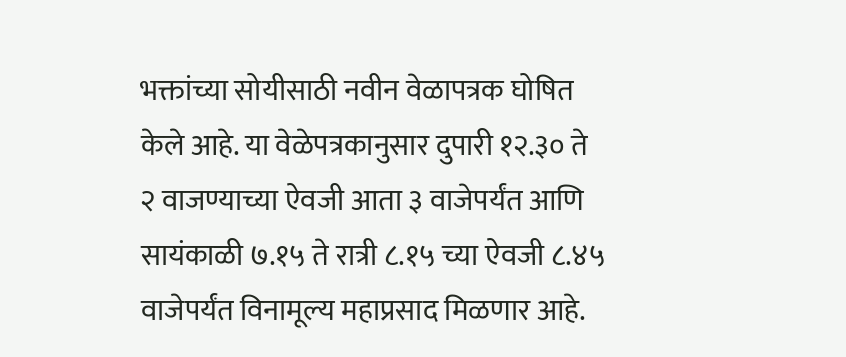भक्तांच्या सोयीसाठी नवीन वेळापत्रक घोषित केले आहे. या वेळेपत्रकानुसार दुपारी १२.३० ते २ वाजण्याच्या ऐवजी आता ३ वाजेपर्यंत आणि सायंकाळी ७.१५ ते रात्री ८.१५ च्या ऐवजी ८.४५ वाजेपर्यंत विनामूल्य महाप्रसाद मिळणार आहे.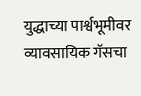युद्धाच्या पार्श्वभूमीवर व्यावसायिक गॅसचा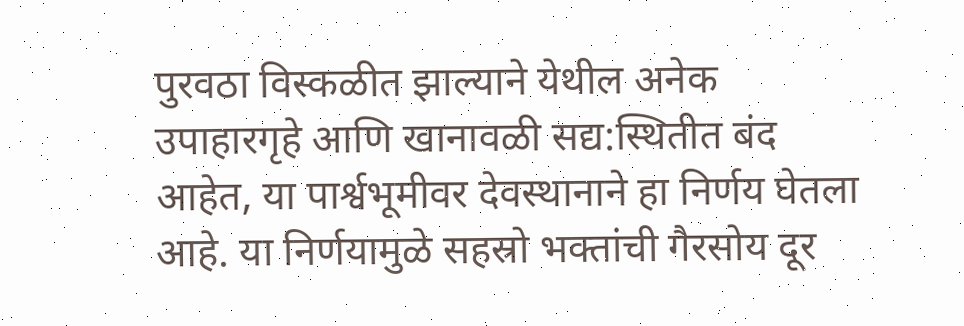पुरवठा विस्कळीत झाल्याने येथील अनेक उपाहारगृहे आणि खानावळी सद्य:स्थितीत बंद आहेत, या पार्श्वभूमीवर देवस्थानाने हा निर्णय घेतला आहे. या निर्णयामुळे सहस्रो भक्तांची गैरसोय दूर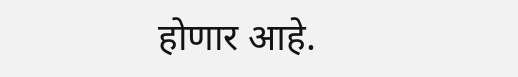होणार आहे.